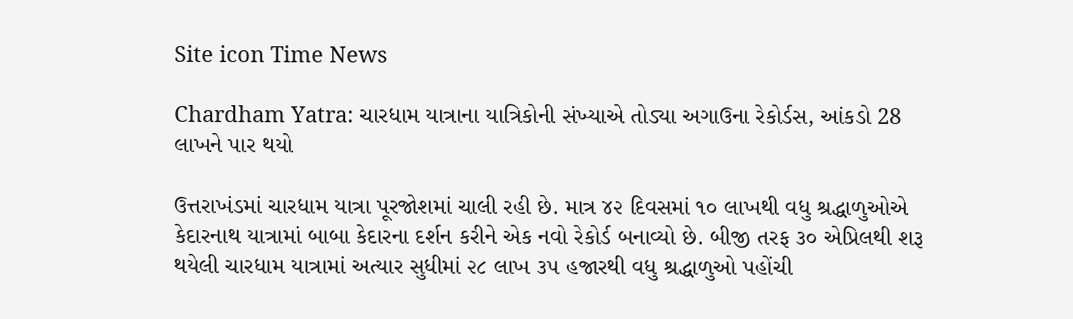Site icon Time News

Chardham Yatra: ચારધામ યાત્રાના યાત્રિકોની સંખ્યાએ તોડ્યા અગાઉના રેકોર્ડસ, આંકડો 28 લાખને પાર થયો

ઉત્તરાખંડમાં ચારધામ યાત્રા પૂરજોશમાં ચાલી રહી છે. માત્ર ૪૨ દિવસમાં ૧૦ લાખથી વધુ શ્રદ્ધાળુઓએ કેદારનાથ યાત્રામાં બાબા કેદારના દર્શન કરીને એક નવો રેકોર્ડ બનાવ્યો છે. બીજી તરફ ૩૦ એપ્રિલથી શરૂ થયેલી ચારધામ યાત્રામાં અત્યાર સુધીમાં ૨૮ લાખ ૩૫ હજારથી વધુ શ્રદ્ધાળુઓ પહોંચી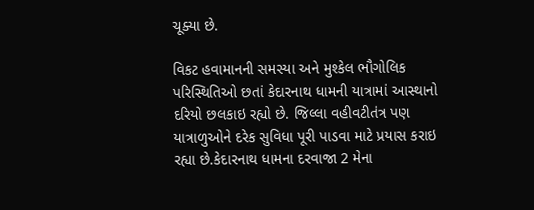ચૂક્યા છે.

વિકટ હવામાનની સમસ્યા અને મુશ્કેલ ભૌગોલિક પરિસ્થિતિઓ છતાં કેદારનાથ ધામની યાત્રામાં આસ્થાનો દરિયો છલકાઇ રહ્યો છે. જિલ્લા વહીવટીતંત્ર પણ યાત્રાળુઓને દરેક સુવિધા પૂરી પાડવા માટે પ્રયાસ કરાઇ રહ્યા છે.કેદારનાથ ધામના દરવાજા 2 મેના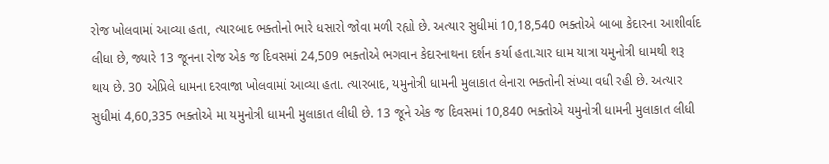રોજ ખોલવામાં આવ્યા હતા, ત્યારબાદ ભક્તોનો ભારે ધસારો જોવા મળી રહ્યો છે. અત્યાર સુધીમાં 10,18,540 ભક્તોએ બાબા કેદારના આશીર્વાદ લીધા છે, જ્યારે 13 જૂનના રોજ એક જ દિવસમાં 24,509 ભક્તોએ ભગવાન કેદારનાથના દર્શન કર્યા હતા.ચાર ધામ યાત્રા યમુનોત્રી ધામથી શરૂ થાય છે. 30 એપ્રિલે ધામના દરવાજા ખોલવામાં આવ્યા હતા. ત્યારબાદ, યમુનોત્રી ધામની મુલાકાત લેનારા ભક્તોની સંખ્યા વધી રહી છે. અત્યાર સુધીમાં 4,60,335 ભક્તોએ મા યમુનોત્રી ધામની મુલાકાત લીધી છે. 13 જૂને એક જ દિવસમાં 10,840 ભક્તોએ યમુનોત્રી ધામની મુલાકાત લીધી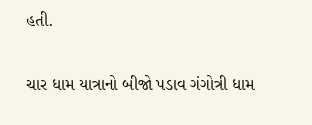હતી.

ચાર ધામ યાત્રાનો બીજો પડાવ ગંગોત્રી ધામ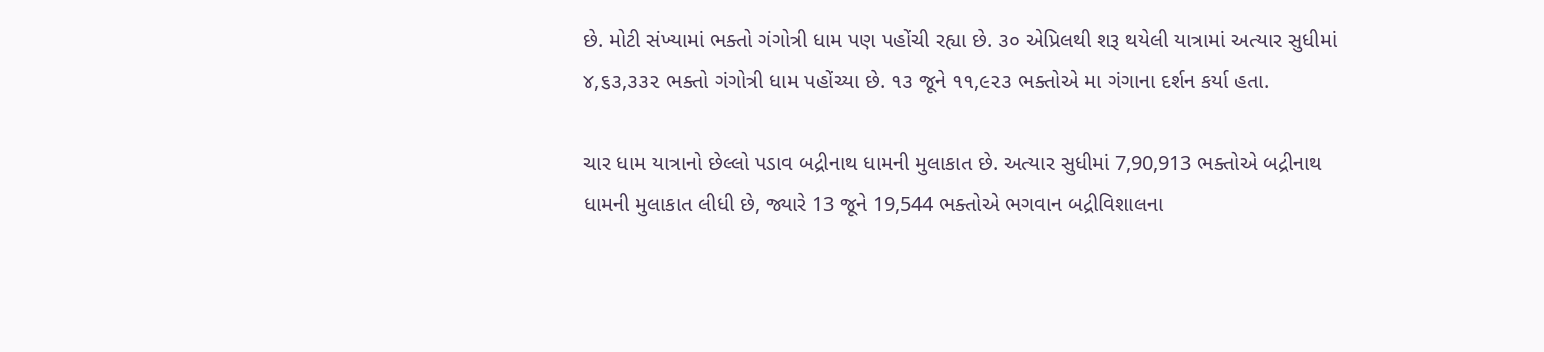છે. મોટી સંખ્યામાં ભક્તો ગંગોત્રી ધામ પણ પહોંચી રહ્યા છે. ૩૦ એપ્રિલથી શરૂ થયેલી યાત્રામાં અત્યાર સુધીમાં ૪,૬૩,૩૩૨ ભક્તો ગંગોત્રી ધામ પહોંચ્યા છે. ૧૩ જૂને ૧૧,૯૨૩ ભક્તોએ મા ગંગાના દર્શન કર્યા હતા.

ચાર ધામ યાત્રાનો છેલ્લો પડાવ બદ્રીનાથ ધામની મુલાકાત છે. અત્યાર સુધીમાં 7,90,913 ભક્તોએ બદ્રીનાથ ધામની મુલાકાત લીધી છે, જ્યારે 13 જૂને 19,544 ભક્તોએ ભગવાન બદ્રીવિશાલના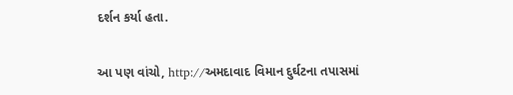દર્શન કર્યા હતા.

આ પણ વાંચો, http://અમદાવાદ વિમાન દુર્ઘટના તપાસમાં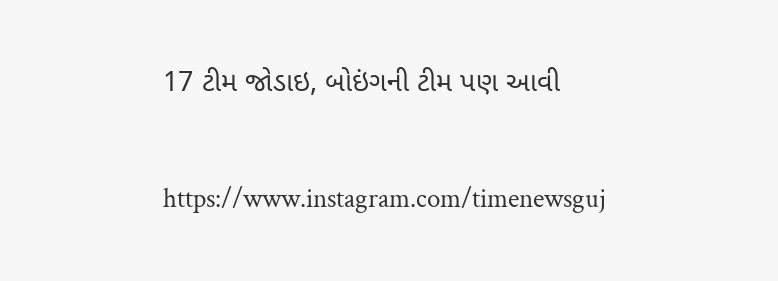17 ટીમ જોડાઇ, બોઇંગની ટીમ પણ આવી

https://www.instagram.com/timenewsguj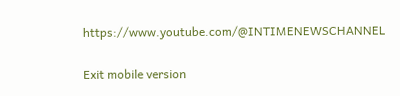https://www.youtube.com/@INTIMENEWSCHANNEL

Exit mobile version